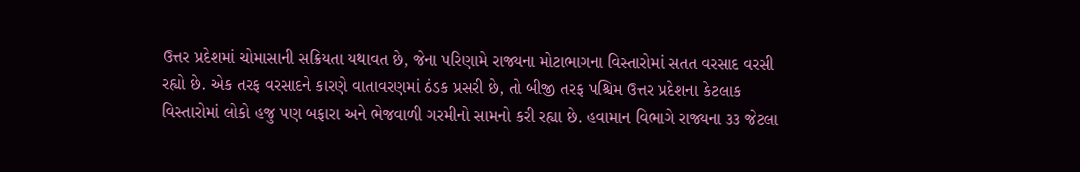ઉત્તર પ્રદેશમાં ચોમાસાની સક્રિયતા યથાવત છે, જેના પરિણામે રાજ્યના મોટાભાગના વિસ્તારોમાં સતત વરસાદ વરસી રહ્યો છે. એક તરફ વરસાદને કારણે વાતાવરણમાં ઠંડક પ્રસરી છે, તો બીજી તરફ પશ્ચિમ ઉત્તર પ્રદેશના કેટલાક વિસ્તારોમાં લોકો હજુ પણ બફારા અને ભેજવાળી ગરમીનો સામનો કરી રહ્યા છે. હવામાન વિભાગે રાજ્યના ૩૩ જેટલા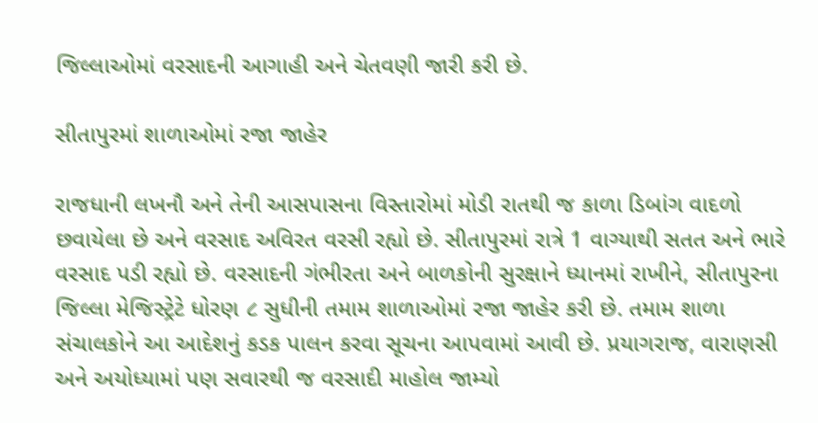જિલ્લાઓમાં વરસાદની આગાહી અને ચેતવણી જારી કરી છે.

સીતાપુરમાં શાળાઓમાં રજા જાહેર

રાજધાની લખનૌ અને તેની આસપાસના વિસ્તારોમાં મોડી રાતથી જ કાળા ડિબાંગ વાદળો છવાયેલા છે અને વરસાદ અવિરત વરસી રહ્યો છે. સીતાપુરમાં રાત્રે 1 વાગ્યાથી સતત અને ભારે વરસાદ પડી રહ્યો છે. વરસાદની ગંભીરતા અને બાળકોની સુરક્ષાને ધ્યાનમાં રાખીને, સીતાપુરના જિલ્લા મેજિસ્ટ્રેટે ધોરણ ૮ સુધીની તમામ શાળાઓમાં રજા જાહેર કરી છે. તમામ શાળા સંચાલકોને આ આદેશનું કડક પાલન કરવા સૂચના આપવામાં આવી છે. પ્રયાગરાજ, વારાણસી અને અયોધ્યામાં પણ સવારથી જ વરસાદી માહોલ જામ્યો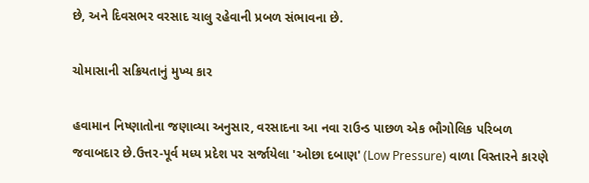છે, અને દિવસભર વરસાદ ચાલુ રહેવાની પ્રબળ સંભાવના છે.

ચોમાસાની સક્રિયતાનું મુખ્ય કાર

હવામાન નિષ્ણાતોના જણાવ્યા અનુસાર, વરસાદના આ નવા રાઉન્ડ પાછળ એક ભૌગોલિક પરિબળ જવાબદાર છે.ઉત્તર-પૂર્વ મધ્ય પ્રદેશ પર સર્જાયેલા 'ઓછા દબાણ' (Low Pressure) વાળા વિસ્તારને કારણે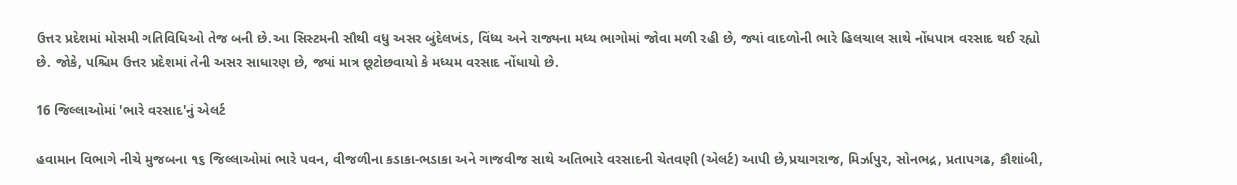ઉત્તર પ્રદેશમાં મોસમી ગતિવિધિઓ તેજ બની છે.આ સિસ્ટમની સૌથી વધુ અસર બુંદેલખંડ, વિંધ્ય અને રાજ્યના મધ્ય ભાગોમાં જોવા મળી રહી છે, જ્યાં વાદળોની ભારે હિલચાલ સાથે નોંધપાત્ર વરસાદ થઈ રહ્યો છે. જોકે, પશ્ચિમ ઉત્તર પ્રદેશમાં તેની અસર સાધારણ છે, જ્યાં માત્ર છૂટોછવાયો કે મધ્યમ વરસાદ નોંધાયો છે.

16 જિલ્લાઓમાં 'ભારે વરસાદ'નું એલર્ટ

હવામાન વિભાગે નીચે મુજબના ૧૬ જિલ્લાઓમાં ભારે પવન, વીજળીના કડાકા-ભડાકા અને ગાજવીજ સાથે અતિભારે વરસાદની ચેતવણી (એલર્ટ) આપી છે,પ્રયાગરાજ, મિર્ઝાપુર, સોનભદ્ર, પ્રતાપગઢ, કૌશાંબી,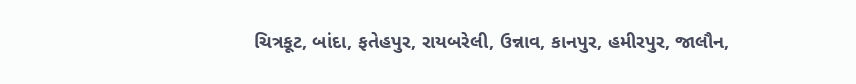ચિત્રકૂટ, બાંદા, ફતેહપુર, રાયબરેલી, ઉન્નાવ, કાનપુર, હમીરપુર, જાલૌન,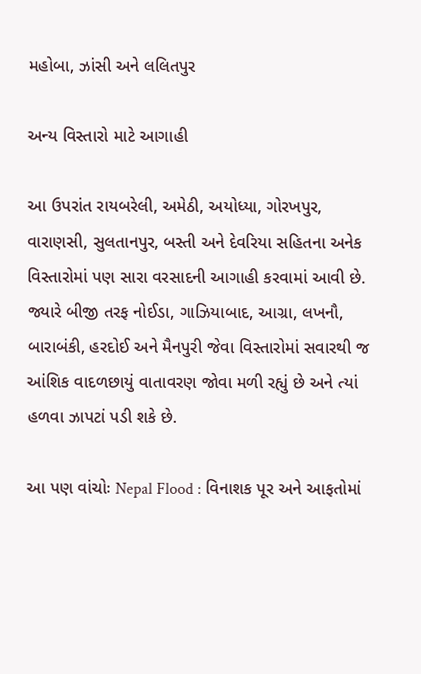મહોબા, ઝાંસી અને લલિતપુર

અન્ય વિસ્તારો માટે આગાહી

આ ઉપરાંત રાયબરેલી, અમેઠી, અયોધ્યા, ગોરખપુર, વારાણસી, સુલતાનપુર, બસ્તી અને દેવરિયા સહિતના અનેક વિસ્તારોમાં પણ સારા વરસાદની આગાહી કરવામાં આવી છે. જ્યારે બીજી તરફ નોઈડા, ગાઝિયાબાદ, આગ્રા, લખનૌ, બારાબંકી, હરદોઈ અને મૈનપુરી જેવા વિસ્તારોમાં સવારથી જ આંશિક વાદળછાયું વાતાવરણ જોવા મળી રહ્યું છે અને ત્યાં હળવા ઝાપટાં પડી શકે છે.

આ પણ વાંચોઃ Nepal Flood : વિનાશક પૂર અને આફતોમાં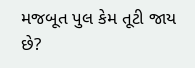મજબૂત પુલ કેમ તૂટી જાય છે?